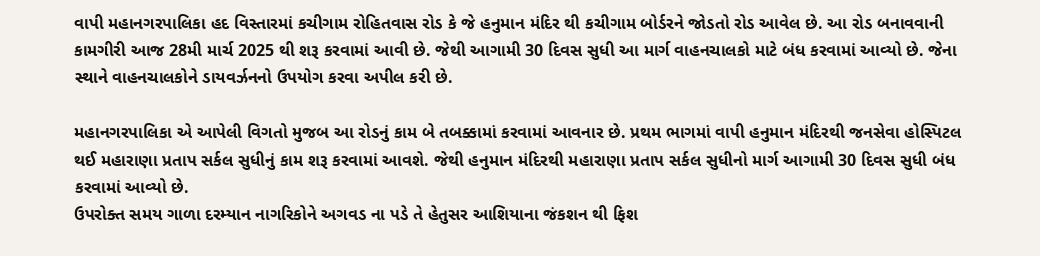વાપી મહાનગરપાલિકા હદ વિસ્તારમાં કચીગામ રોહિતવાસ રોડ કે જે હનુમાન મંદિર થી કચીગામ બોર્ડરને જોડતો રોડ આવેલ છે. આ રોડ બનાવવાની કામગીરી આજ 28મી માર્ચ 2025 થી શરૂ કરવામાં આવી છે. જેથી આગામી 30 દિવસ સુધી આ માર્ગ વાહનચાલકો માટે બંધ કરવામાં આવ્યો છે. જેના સ્થાને વાહનચાલકોને ડાયવર્ઝનનો ઉપયોગ કરવા અપીલ કરી છે.

મહાનગરપાલિકા એ આપેલી વિગતો મુજબ આ રોડનું કામ બે તબક્કામાં કરવામાં આવનાર છે. પ્રથમ ભાગમાં વાપી હનુમાન મંદિરથી જનસેવા હોસ્પિટલ થઈ મહારાણા પ્રતાપ સર્કલ સુધીનું કામ શરૂ કરવામાં આવશે. જેથી હનુમાન મંદિરથી મહારાણા પ્રતાપ સર્કલ સુધીનો માર્ગ આગામી 30 દિવસ સુધી બંધ કરવામાં આવ્યો છે.
ઉપરોક્ત સમય ગાળા દરમ્યાન નાગરિકોને અગવડ ના પડે તે હેતુસર આશિયાના જંકશન થી ફિશ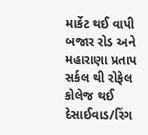માર્કેટ થઈ વાપી બજાર રોડ અને મહારાણા પ્રતાપ સર્કલ થી રોફેલ કોલેજ થઈ દેસાઈવાડ/રિંગ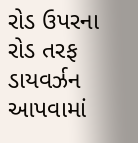રોડ ઉપરના રોડ તરફ ડાયવર્ઝન આપવામાં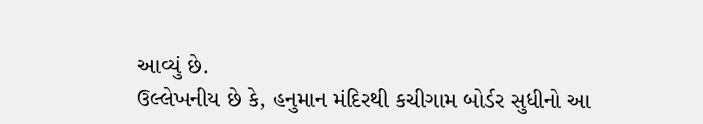આવ્યું છે.
ઉલ્લેખનીય છે કે, હનુમાન મંદિરથી કચીગામ બોર્ડર સુધીનો આ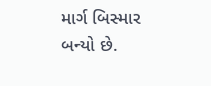માર્ગ બિસ્માર બન્યો છે.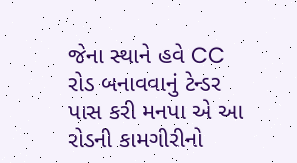જેના સ્થાને હવે CC રોડ બનાવવાનું ટેન્ડર પાસ કરી મનપા એ આ રોડની કામગીરીનો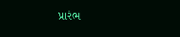પ્રારંભ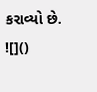કરાવ્યો છે.
![]()